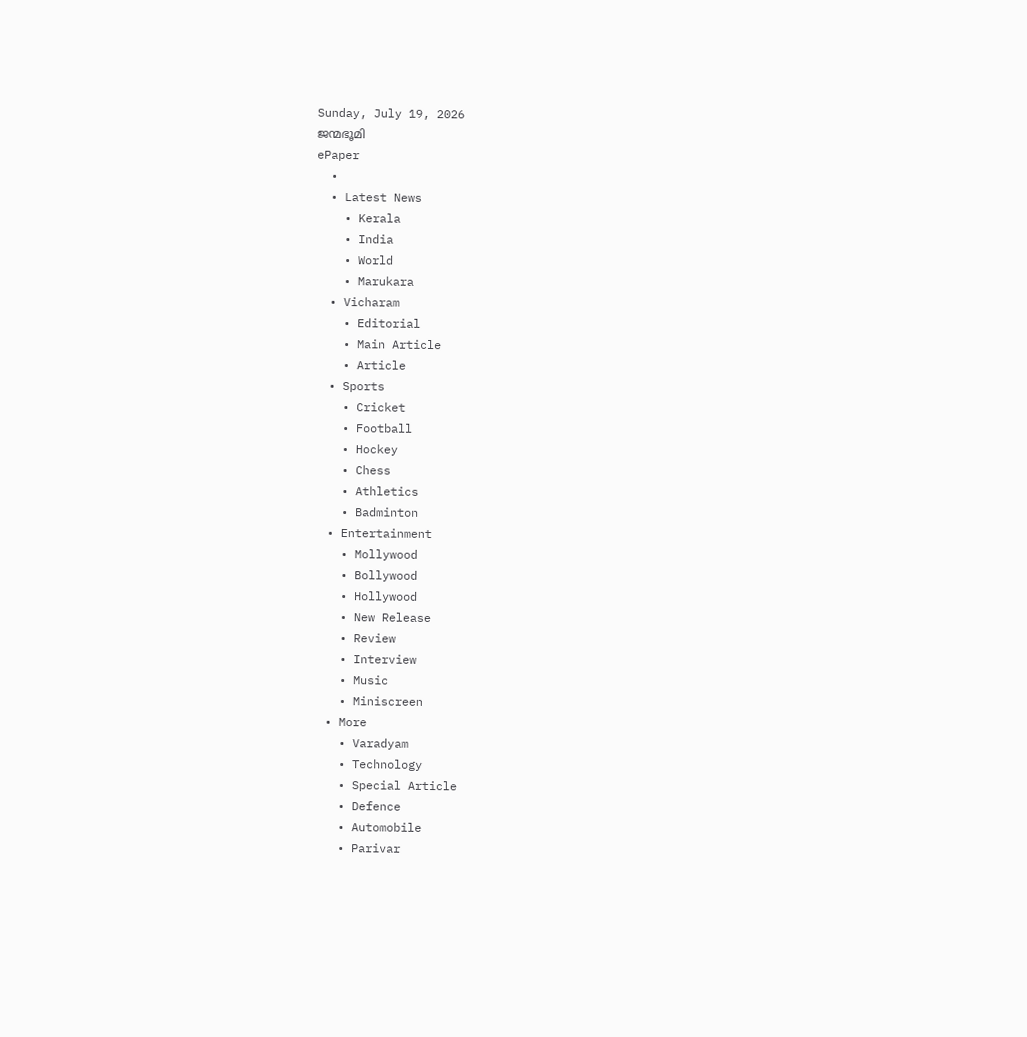Sunday, July 19, 2026
ജന്മഭൂമി
ePaper
  •
  • Latest News
    • Kerala
    • India
    • World
    • Marukara
  • Vicharam
    • Editorial
    • Main Article
    • Article
  • Sports
    • Cricket
    • Football
    • Hockey
    • Chess
    • Athletics
    • Badminton
  • Entertainment
    • Mollywood
    • Bollywood
    • Hollywood
    • New Release
    • Review
    • Interview
    • Music
    • Miniscreen
  • More
    • Varadyam
    • Technology
    • Special Article
    • Defence
    • Automobile
    • Parivar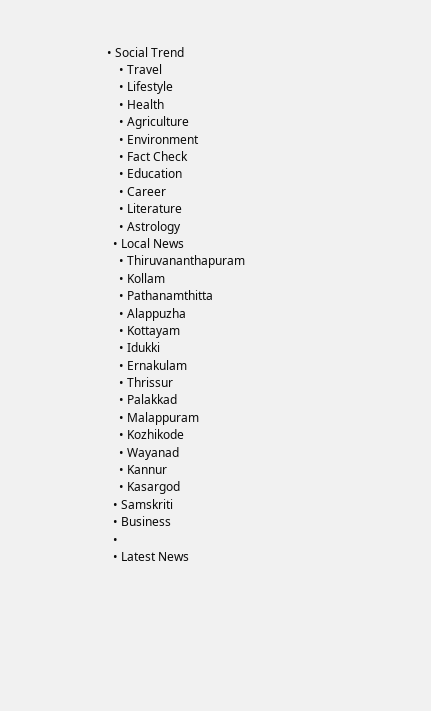• Social Trend
    • Travel
    • Lifestyle
    • Health
    • Agriculture
    • Environment
    • Fact Check
    • Education
    • Career
    • Literature
    • Astrology
  • Local News
    • Thiruvananthapuram
    • Kollam
    • Pathanamthitta
    • Alappuzha
    • Kottayam
    • Idukki
    • Ernakulam
    • Thrissur
    • Palakkad
    • Malappuram
    • Kozhikode
    • Wayanad
    • Kannur
    • Kasargod
  • Samskriti
  • Business
  •
  • Latest News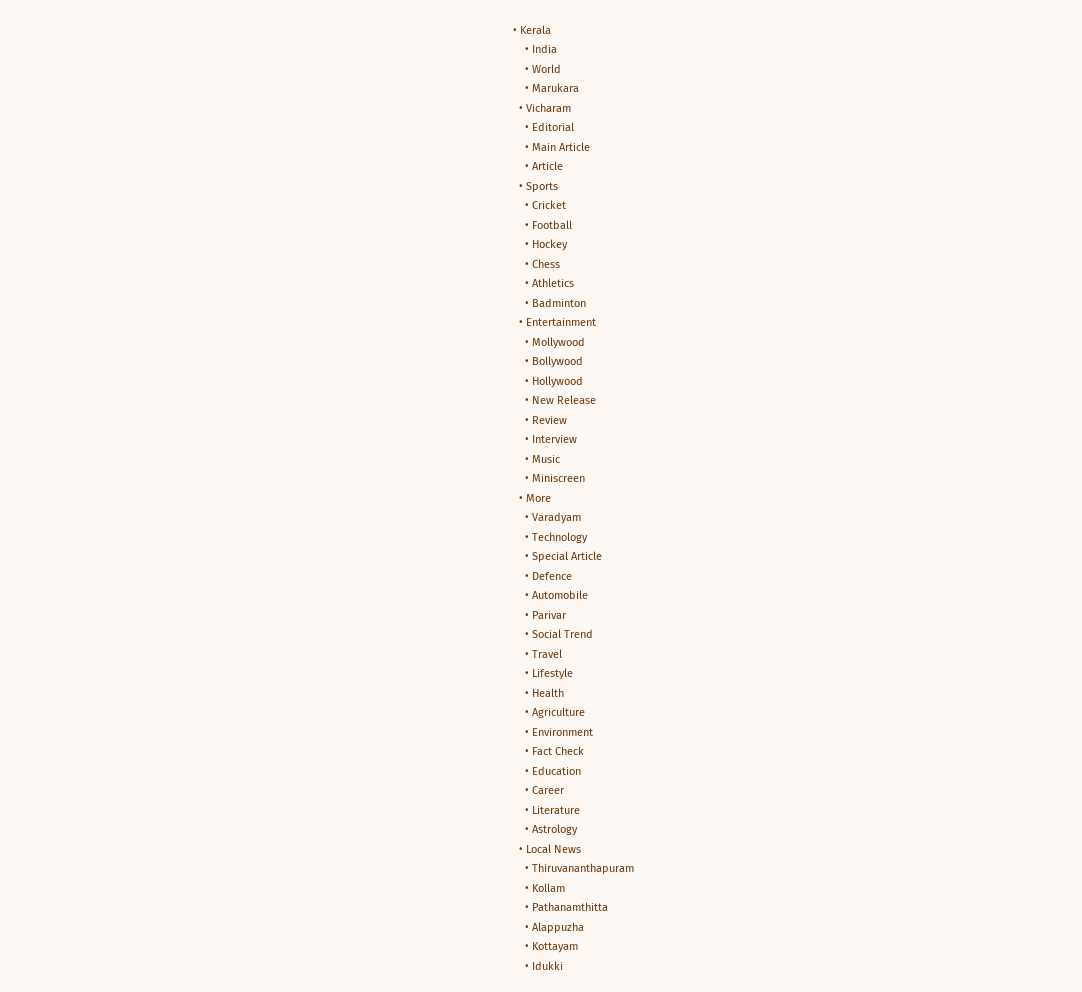• Kerala
    • India
    • World
    • Marukara
  • Vicharam
    • Editorial
    • Main Article
    • Article
  • Sports
    • Cricket
    • Football
    • Hockey
    • Chess
    • Athletics
    • Badminton
  • Entertainment
    • Mollywood
    • Bollywood
    • Hollywood
    • New Release
    • Review
    • Interview
    • Music
    • Miniscreen
  • More
    • Varadyam
    • Technology
    • Special Article
    • Defence
    • Automobile
    • Parivar
    • Social Trend
    • Travel
    • Lifestyle
    • Health
    • Agriculture
    • Environment
    • Fact Check
    • Education
    • Career
    • Literature
    • Astrology
  • Local News
    • Thiruvananthapuram
    • Kollam
    • Pathanamthitta
    • Alappuzha
    • Kottayam
    • Idukki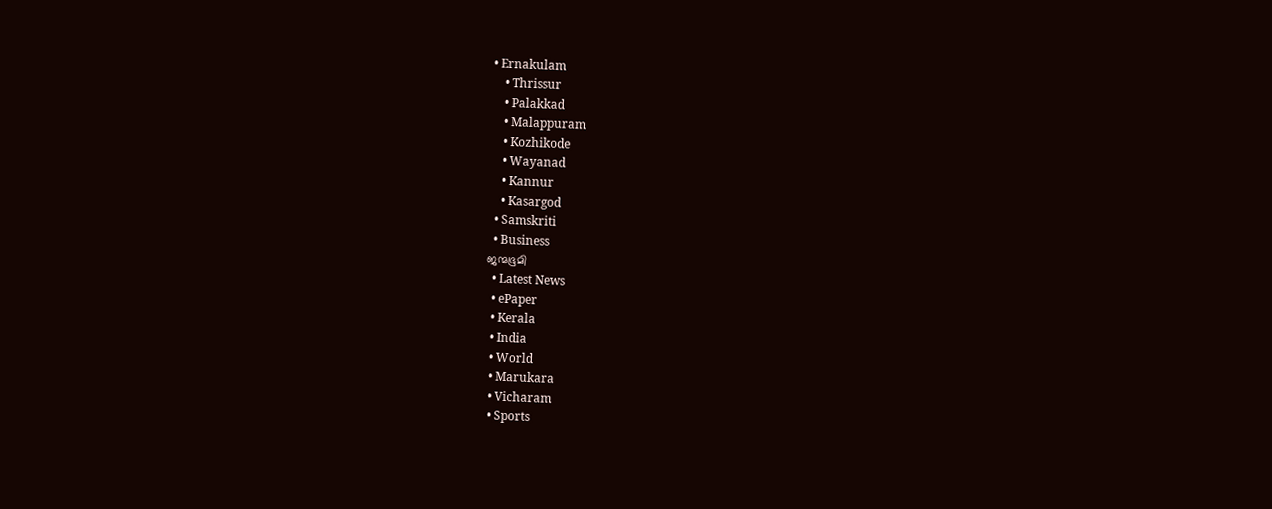• Ernakulam
    • Thrissur
    • Palakkad
    • Malappuram
    • Kozhikode
    • Wayanad
    • Kannur
    • Kasargod
  • Samskriti
  • Business
ജന്മഭൂമി
  • Latest News
  • ePaper
  • Kerala
  • India
  • World
  • Marukara
  • Vicharam
  • Sports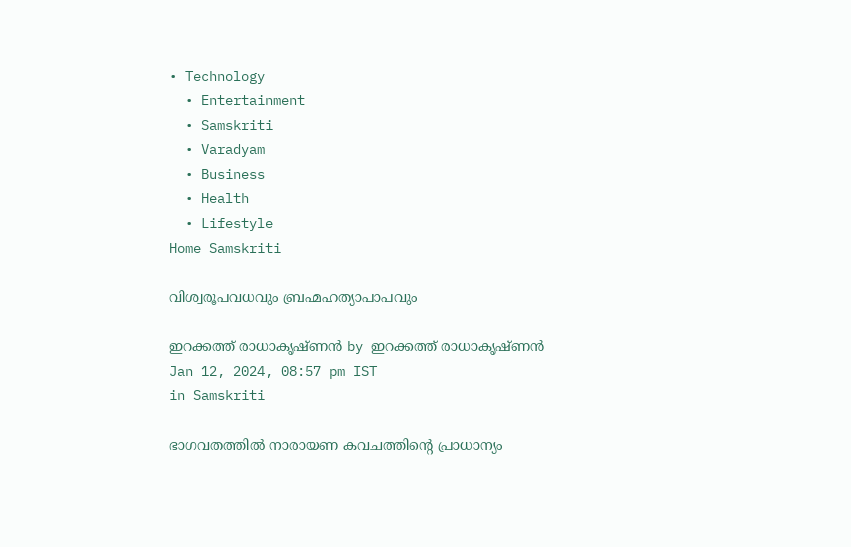• Technology
  • Entertainment
  • Samskriti
  • Varadyam
  • Business
  • Health
  • Lifestyle
Home Samskriti

വിശ്വരൂപവധവും ബ്രഹ്മഹത്യാപാപവും

ഇറക്കത്ത് രാധാകൃഷ്ണന്‍ by ഇറക്കത്ത് രാധാകൃഷ്ണന്‍
Jan 12, 2024, 08:57 pm IST
in Samskriti

ഭാഗവതത്തില്‍ നാരായണ കവചത്തിന്റെ പ്രാധാന്യം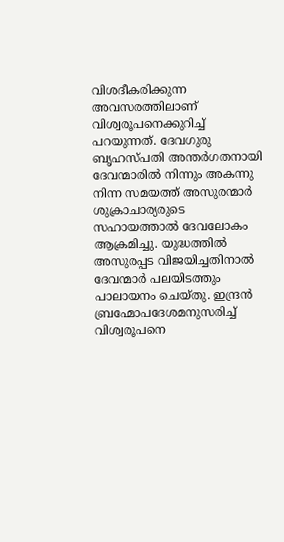വിശദീകരിക്കുന്ന അവസരത്തിലാണ് വിശ്വരൂപനെക്കുറിച്ച് പറയുന്നത്. ദേവഗുരു ബൃഹസ്പതി അന്തര്‍ഗതനായി ദേവന്മാരില്‍ നിന്നും അകന്നു നിന്ന സമയത്ത് അസുരന്മാര്‍ ശുക്രാചാര്യരുടെ സഹായത്താല്‍ ദേവലോകം ആക്രമിച്ചു. യുദ്ധത്തില്‍ അസുരപ്പട വിജയിച്ചതിനാല്‍ ദേവന്മാര്‍ പലയിടത്തും പാലായനം ചെയ്തു. ഇന്ദ്രന്‍ ബ്രഹ്മോപദേശമനുസരിച്ച് വിശ്വരൂപനെ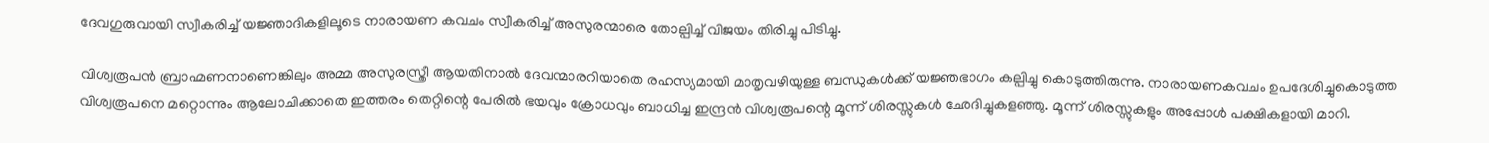ദേവഗുരുവായി സ്വീകരിച്ച് യജ്ഞാദികളിലൂടെ നാരായണ കവചം സ്വീകരിച്ച് അസുരന്മാരെ തോല്പിച്ച് വിജയം തിരിച്ചു പിടിച്ചു.

വിശ്വരൂപന്‍ ബ്രാഹ്മണനാണെങ്കിലും അമ്മ അസുരസ്ത്രീ ആയതിനാല്‍ ദേവന്മാരറിയാതെ രഹസ്യമായി മാതൃവഴിയുള്ള ബന്ധുകള്‍ക്ക് യജ്ഞഭാഗം കല്പിച്ചു കൊടുത്തിരുന്നു. നാരായണകവചം ഉപദേശിച്ചുകൊടുത്ത വിശ്വരൂപനെ മറ്റൊന്നും ആലോചിക്കാതെ ഇത്തരം തെറ്റിന്റെ പേരില്‍ ഭയവും ക്രോധവും ബാധിച്ച ഇന്ദ്രന്‍ വിശ്വരൂപന്റെ മൂന്ന് ശിരസ്സുകള്‍ ഛേദിച്ചുകളഞ്ഞു. മൂന്ന് ശിരസ്സുകളും അപ്പോള്‍ പക്ഷികളായി മാറി.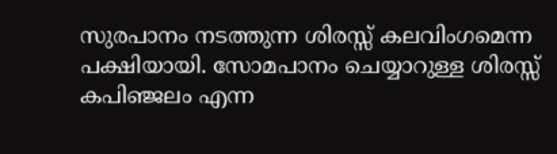സുരപാനം നടത്തുന്ന ശിരസ്സ് കലവിംഗമെന്ന പക്ഷിയായി. സോമപാനം ചെയ്യാറുള്ള ശിരസ്സ് കപിഞ്ജലം എന്ന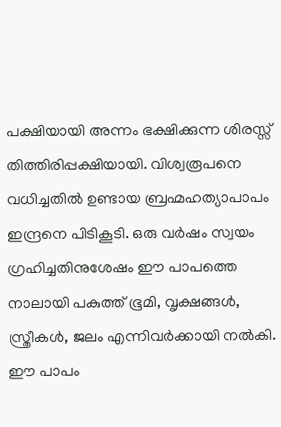പക്ഷിയായി അന്നം ഭക്ഷിക്കുന്ന ശിരസ്സ് തിത്തിരിപ്പക്ഷിയായി. വിശ്വരൂപനെ വധിച്ചതില്‍ ഉണ്ടായ ബ്രഹ്മഹത്യാപാപം ഇന്ദ്രനെ പിടികൂടി. ഒരു വര്‍ഷം സ്വയം ഗ്രഹിച്ചതിനുശേഷം ഈ പാപത്തെ നാലായി പകുത്ത് ഭൂമി, വൃക്ഷങ്ങള്‍, സ്ത്രീകള്‍, ജലം എന്നിവര്‍ക്കായി നല്‍കി. ഈ പാപം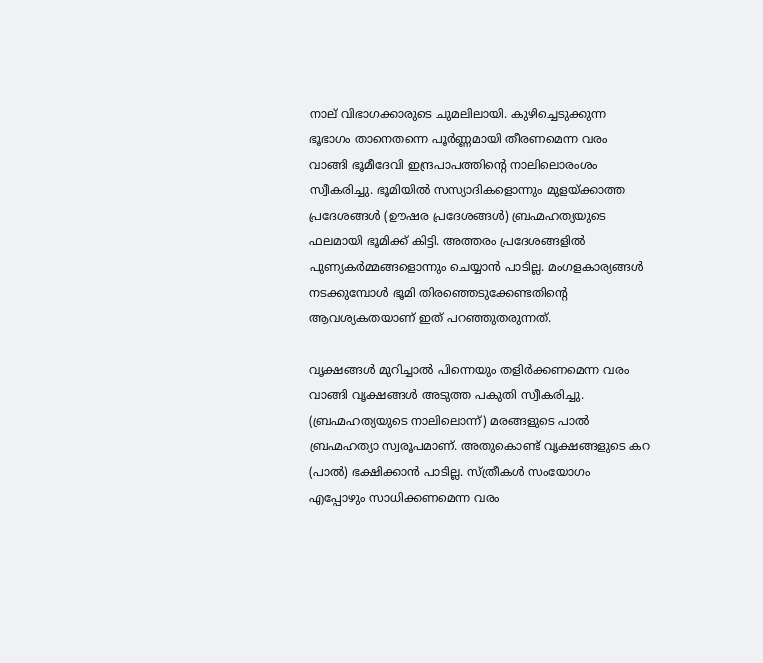നാല് വിഭാഗക്കാരുടെ ചുമലിലായി. കുഴിച്ചെടുക്കുന്ന ഭൂഭാഗം താനെതന്നെ പൂര്‍ണ്ണമായി തീരണമെന്ന വരം വാങ്ങി ഭൂമീദേവി ഇന്ദ്രപാപത്തിന്റെ നാലിലൊരംശം സ്വീകരിച്ചു. ഭൂമിയില്‍ സസ്യാദികളൊന്നും മുളയ്‌ക്കാത്ത പ്രദേശങ്ങള്‍ (ഊഷര പ്രദേശങ്ങള്‍) ബ്രഹ്മഹത്യയുടെ ഫലമായി ഭൂമിക്ക് കിട്ടി. അത്തരം പ്രദേശങ്ങളില്‍ പുണ്യകര്‍മ്മങ്ങളൊന്നും ചെയ്യാന്‍ പാടില്ല. മംഗളകാര്യങ്ങള്‍ നടക്കുമ്പോള്‍ ഭൂമി തിരഞ്ഞെടുക്കേണ്ടതിന്റെ ആവശ്യകതയാണ് ഇത് പറഞ്ഞുതരുന്നത്.

വൃക്ഷങ്ങള്‍ മുറിച്ചാല്‍ പിന്നെയും തളിര്‍ക്കണമെന്ന വരം വാങ്ങി വൃക്ഷങ്ങള്‍ അടുത്ത പകുതി സ്വീകരിച്ചു. (ബ്രഹ്മഹത്യയുടെ നാലിലൊന്ന്) മരങ്ങളുടെ പാല്‍ ബ്രഹ്മഹത്യാ സ്വരൂപമാണ്. അതുകൊണ്ട് വൃക്ഷങ്ങളുടെ കറ (പാല്‍) ഭക്ഷിക്കാന്‍ പാടില്ല. സ്ത്രീകള്‍ സംയോഗം എപ്പോഴും സാധിക്കണമെന്ന വരം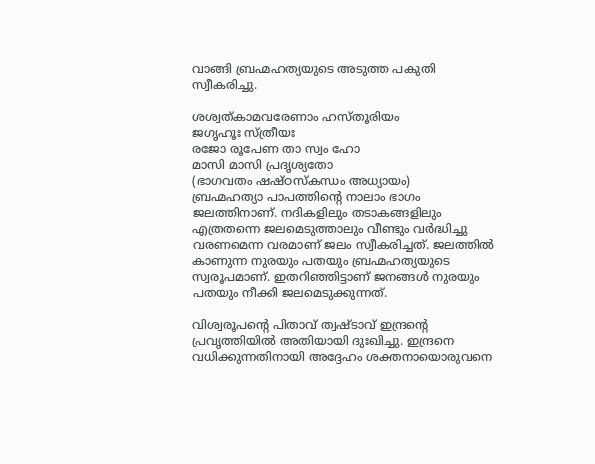വാങ്ങി ബ്രഹ്മഹത്യയുടെ അടുത്ത പകുതി സ്വീകരിച്ചു.

ശശ്വത്കാമവരേണാം ഹസ്തൂരിയം
ജഗൃഹൂഃ സ്ത്രീയഃ
രജോ രൂപേണ താ സ്വം ഹോ
മാസി മാസി പ്രദൃശ്യതോ
(ഭാഗവതം ഷഷ്ഠസ്‌കന്ധം അധ്യായം)
ബ്രഹ്മഹത്യാ പാപത്തിന്റെ നാലാം ഭാഗം ജലത്തിനാണ്. നദികളിലും തടാകങ്ങളിലും എത്രതന്നെ ജലമെടുത്താലും വീണ്ടും വര്‍ദ്ധിച്ചു വരണമെന്ന വരമാണ് ജലം സ്വീകരിച്ചത്. ജലത്തില്‍ കാണുന്ന നുരയും പതയും ബ്രഹ്മഹത്യയുടെ സ്വരൂപമാണ്. ഇതറിഞ്ഞിട്ടാണ് ജനങ്ങള്‍ നുരയും പതയും നീക്കി ജലമെടുക്കുന്നത്.

വിശ്വരൂപന്റെ പിതാവ് ത്വഷ്ടാവ് ഇന്ദ്രന്റെ പ്രവൃത്തിയില്‍ അതിയായി ദുഃഖിച്ചു. ഇന്ദ്രനെ വധിക്കുന്നതിനായി അദ്ദേഹം ശക്തനായൊരുവനെ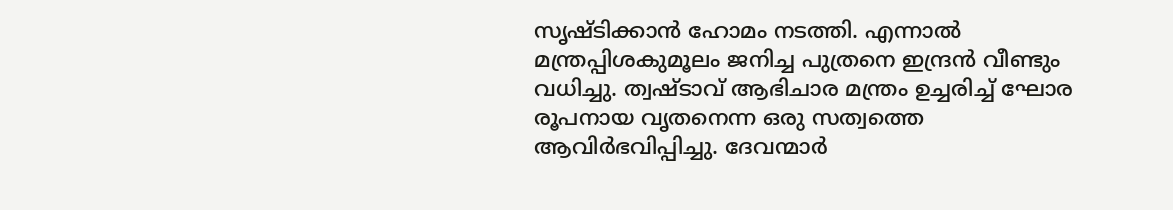സൃഷ്ടിക്കാന്‍ ഹോമം നടത്തി. എന്നാല്‍ മന്ത്രപ്പിശകുമൂലം ജനിച്ച പുത്രനെ ഇന്ദ്രന്‍ വീണ്ടും വധിച്ചു. ത്വഷ്ടാവ് ആഭിചാര മന്ത്രം ഉച്ചരിച്ച് ഘോര രൂപനായ വൃതനെന്ന ഒരു സത്വത്തെ ആവിര്‍ഭവിപ്പിച്ചു. ദേവന്മാര്‍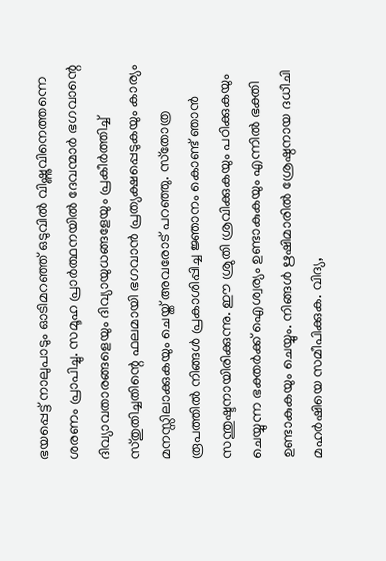ഭയപ്പെട്ട് നാലുപാടും ഓടിമറഞ്ഞ് ഒടുവില്‍ വിഷ്ണുവിനെത്തന്നെ ശരണം പ്രാപിച്ചു. സമൂഹ പ്രാര്‍ത്ഥനയില്‍ ദേവന്മാര്‍ ഭഗവാന്റെ ദിവ്യാവതാരങ്ങളെയും ദിവ്യായുധങ്ങളേയും പ്രകീര്‍ത്തിച്ച് സ്തുതിച്ചതിന്റെ ഫലമായി ഭഗവാന്‍ പ്രത്യക്ഷപ്പെടുകയും കാര്യം മനസ്സിലാക്കുകയും ചെയ്ത് അവരോട് പറഞ്ഞു. സ്‌തോത്ര രൂപത്തില്‍ നിങ്ങള്‍ പ്രകാശിപ്പിച്ച ജ്ഞാനം കൊണ്ട് ഞാന്‍ സന്തുഷ്ടനായിരിക്കുന്നു. ഈ ശ്രുതി ശ്രവിക്കുകയും പഠിക്കുകയും ചെയ്യുന്ന ഭക്തര്‍ക്ക് ഐശ്വര്യം ഉണ്ടാകുകയും എന്നില്‍ ഭക്തി ഉണ്ടാകുകയും ചെയ്യും. നിങ്ങള്‍ ഋഷിമാരില്‍ ശ്രേഷ്ഠനായ ദധീചി മഹര്‍ഷിയെ സമീപിക്കുക. വിദ്യ,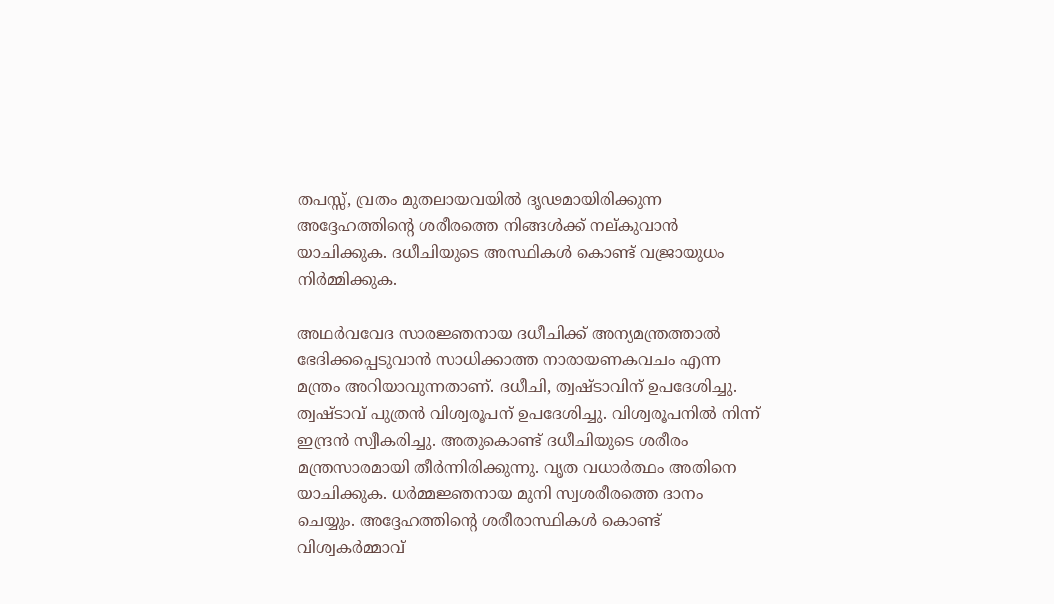തപസ്സ്, വ്രതം മുതലായവയില്‍ ദൃഢമായിരിക്കുന്ന അദ്ദേഹത്തിന്റെ ശരീരത്തെ നിങ്ങള്‍ക്ക് നല്കുവാന്‍ യാചിക്കുക. ദധീചിയുടെ അസ്ഥികള്‍ കൊണ്ട് വജ്രായുധം നിര്‍മ്മിക്കുക.

അഥര്‍വവേദ സാരജ്ഞനായ ദധീചിക്ക് അന്യമന്ത്രത്താല്‍ ഭേദിക്കപ്പെടുവാന്‍ സാധിക്കാത്ത നാരായണകവചം എന്ന മന്ത്രം അറിയാവുന്നതാണ്. ദധീചി, ത്വഷ്ടാവിന് ഉപദേശിച്ചു. ത്വഷ്ടാവ് പുത്രന്‍ വിശ്വരൂപന് ഉപദേശിച്ചു. വിശ്വരൂപനില്‍ നിന്ന് ഇന്ദ്രന്‍ സ്വീകരിച്ചു. അതുകൊണ്ട് ദധീചിയുടെ ശരീരം മന്ത്രസാരമായി തീര്‍ന്നിരിക്കുന്നു. വൃത വധാര്‍ത്ഥം അതിനെ യാചിക്കുക. ധര്‍മ്മജ്ഞനായ മുനി സ്വശരീരത്തെ ദാനം ചെയ്യും. അദ്ദേഹത്തിന്റെ ശരീരാസ്ഥികള്‍ കൊണ്ട് വിശ്വകര്‍മ്മാവ്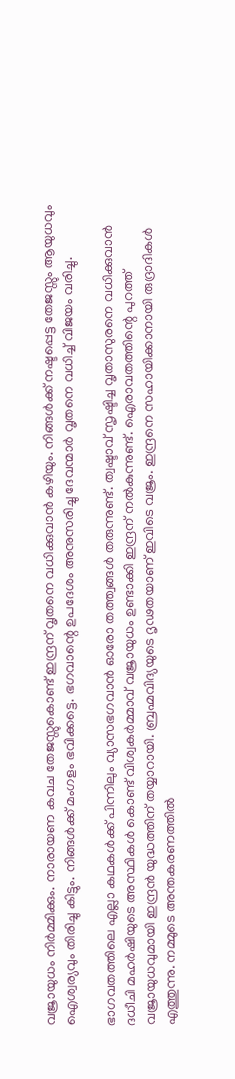വജ്രായുധം നിര്‍മ്മിക്കും. നാരായണ കവച തേജസ്സുകൊണ്ട് ഇന്ദ്രന് വൃതനെ വധിക്കുവാന്‍ കഴിയും. നിങ്ങള്‍ക്ക് നഷ്ടപ്പെട്ട തേജസ്സും ആയുധവും ഐശ്വര്യവും തിരിച്ചു കിട്ടും. നിങ്ങള്‍ക്ക് മംഗളം ഭവിക്കട്ടെ. ഭഗവാന്റെ ഉപദേശം അനുസരിച്ചു ദേവന്മാര്‍ വൃതനെ വധിച്ച് വിജയം വരിച്ചു.

ഭാഗവതത്തിലെ എല്ലാ കഥകള്‍ക്ക് പിന്നിലും വ്യാസഭഗവാന്‍ ഓരോ തത്ത്വങ്ങള്‍ തരുന്നുണ്ട്. ത്വഷ്ടാവ് സൃഷ്ടിച്ച വൃതാസുരനെ വധിക്കുവാന്‍ ദധീചി മഹര്‍ഷിയുടെ അസ്ഥികള്‍ കൊണ്ട് വിശ്വകര്‍മ്മാവ് വജ്രായുധം ഉണ്ടാക്കി ഇന്ദ്രന് നല്‍കുന്നുണ്ട്. ഐരാവതത്തിന്റെ പുറത്ത് വജ്രായുധവുമായി ഇന്ദ്രന്‍ യുദ്ധത്തിന് തയ്യാറായി. ബ്രഹ്മവിദ്യയുടെ ദൃഢതയാണ് ഇവിടെ വജ്രം. ഇന്ദ്രനെ സഹായിക്കാനായി രുദ്രാദികള്‍ എത്തുന്നു. നമ്മുടെ അന്തകരണത്തില്‍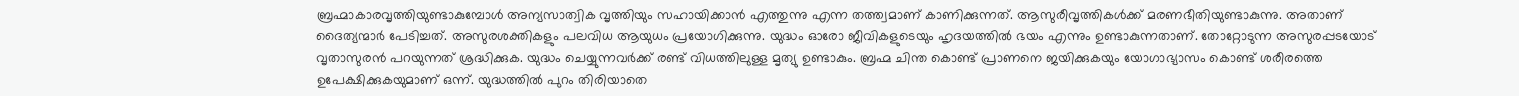ബ്രഹ്മാകാരവൃത്തിയുണ്ടാകുമ്പോള്‍ അന്യസാത്വിക വൃത്തിയും സഹായിക്കാന്‍ എത്തുന്നു എന്ന തത്ത്വമാണ് കാണിക്കുന്നത്. ആസുരീവൃത്തികള്‍ക്ക് മരണഭീതിയുണ്ടാകുന്നു. അതാണ് ദൈത്യന്മാര്‍ പേടിച്ചത്. അസുരശക്തികളും പലവിധ ആയുധം പ്രയോഗിക്കുന്നു. യുദ്ധം ഓരോ ജീവികളുടെയും ഹൃദയത്തില്‍ ഭയം എന്നും ഉണ്ടാകുന്നതാണ്. തോറ്റോടുന്ന അസുരപ്പടയോട് വൃതാസുരന്‍ പറയുന്നത് ശ്രദ്ധിക്കുക. യുദ്ധം ചെയ്യുന്നവര്‍ക്ക് രണ്ട് വിധത്തിലുള്ള മൃത്യു ഉണ്ടാകും. ബ്രഹ്മ ചിന്ത കൊണ്ട് പ്രാണനെ ജയിക്കുകയും യോഗാഭ്യാസം കൊണ്ട് ശരീരത്തെ ഉപേക്ഷിക്കുകയുമാണ് ഒന്ന്. യുദ്ധത്തില്‍ പുറം തിരിയാതെ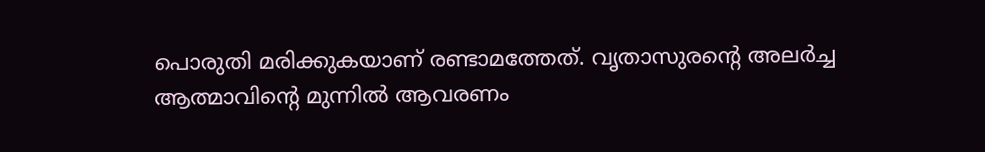പൊരുതി മരിക്കുകയാണ് രണ്ടാമത്തേത്. വൃതാസുരന്റെ അലര്‍ച്ച ആത്മാവിന്റെ മുന്നില്‍ ആവരണം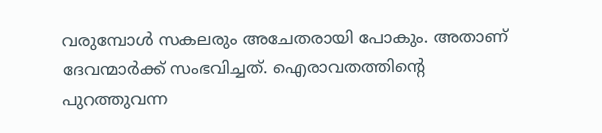വരുമ്പോള്‍ സകലരും അചേതരായി പോകും. അതാണ് ദേവന്മാര്‍ക്ക് സംഭവിച്ചത്. ഐരാവതത്തിന്റെ പുറത്തുവന്ന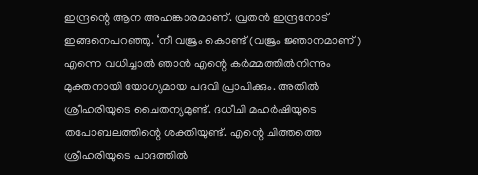ഇന്ദ്രന്റെ ആന അഹങ്കാരമാണ്. വ്രതന്‍ ഇന്ദ്രനോട് ഇങ്ങനെപറഞ്ഞു. ‘നീ വജ്രം കൊണ്ട് (വജ്രം ജ്ഞാനമാണ്) എന്നെ വധിച്ചാല്‍ ഞാന്‍ എന്റെ കര്‍മ്മത്തില്‍നിന്നും മുക്തനായി യോഗ്യമായ പദവി പ്രാപിക്കും. അതില്‍ ശ്രീഹരിയുടെ ചൈതന്യമുണ്ട്. ദധീചി മഹര്‍ഷിയുടെ തപോബലത്തിന്റെ ശക്തിയുണ്ട്. എന്റെ ചിത്തത്തെ ശ്രീഹരിയുടെ പാദത്തില്‍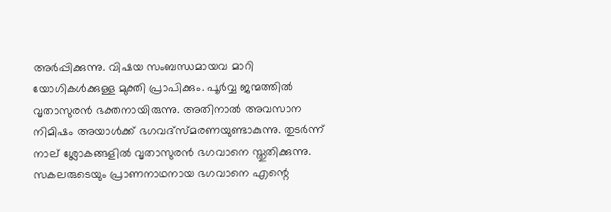അര്‍പ്പിക്കുന്നു. വിഷയ സംബന്ധമായവ മാറി യോഗികള്‍ക്കുള്ള മുക്തി പ്രാപിക്കും. പൂര്‍വ്വ ജന്മത്തില്‍ വൃതാസുരന്‍ ഭക്തനായിരുന്നു. അതിനാല്‍ അവസാന നിമിഷം അയാള്‍ക്ക് ഭഗവദ്‌സ്മരണയുണ്ടാകുന്നു. തുടര്‍ന്ന് നാല് ശ്ലോകങ്ങളില്‍ വൃതാസുരന്‍ ഭഗവാനെ സ്തുതിക്കുന്നു. സകലരുടെയും പ്രാണനാഥനായ ഭഗവാനെ എന്റെ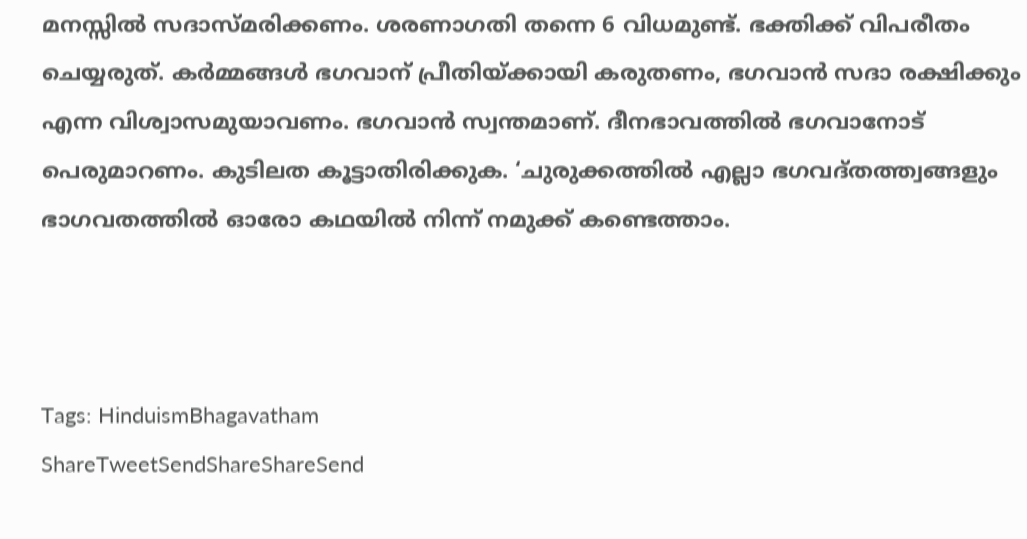മനസ്സില്‍ സദാസ്മരിക്കണം. ശരണാഗതി തന്നെ 6 വിധമുണ്ട്. ഭക്തിക്ക് വിപരീതം ചെയ്യരുത്. കര്‍മ്മങ്ങള്‍ ഭഗവാന് പ്രീതിയ്‌ക്കായി കരുതണം, ഭഗവാന്‍ സദാ രക്ഷിക്കും എന്ന വിശ്വാസമുയാവണം. ഭഗവാന്‍ സ്വന്തമാണ്. ദീനഭാവത്തില്‍ ഭഗവാനോട് പെരുമാറണം. കുടിലത കൂട്ടാതിരിക്കുക. ‘ചുരുക്കത്തില്‍ എല്ലാ ഭഗവദ്തത്ത്വങ്ങളും ഭാഗവതത്തില്‍ ഓരോ കഥയില്‍ നിന്ന് നമുക്ക് കണ്ടെത്താം.



Tags: HinduismBhagavatham
ShareTweetSendShareShareSend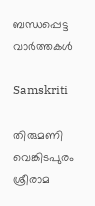ബന്ധപ്പെട്ട വാര്‍ത്തകള്‍

Samskriti

തിരുമണി വെങ്കിടപുരം ശ്രീരാമ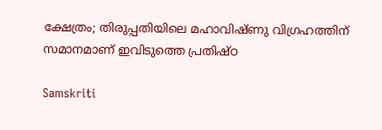ക്ഷേത്രം; തിരുപ്പതിയിലെ മഹാവിഷ്ണു വിഗ്രഹത്തിന് സമാനമാണ് ഇവിടുത്തെ പ്രതിഷ്ഠ

Samskriti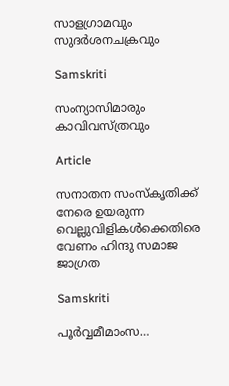സാളഗ്രാമവും സുദര്‍ശനചക്രവും

Samskriti

സംന്യാസിമാരും കാവിവസ്ത്രവും

Article

സനാതന സംസ്‌കൃതിക്ക് നേരെ ഉയരുന്ന വെല്ലുവിളികള്‍ക്കെതിരെ വേണം ഹിന്ദു സമാജ ജാഗ്രത

Samskriti

പൂര്‍വ്വമീമാംസ…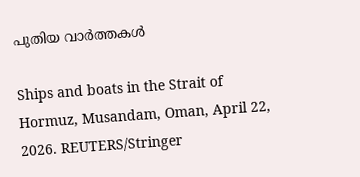പുതിയ വാര്‍ത്തകള്‍

Ships and boats in the Strait of Hormuz, Musandam, Oman, April 22, 2026. REUTERS/Stringer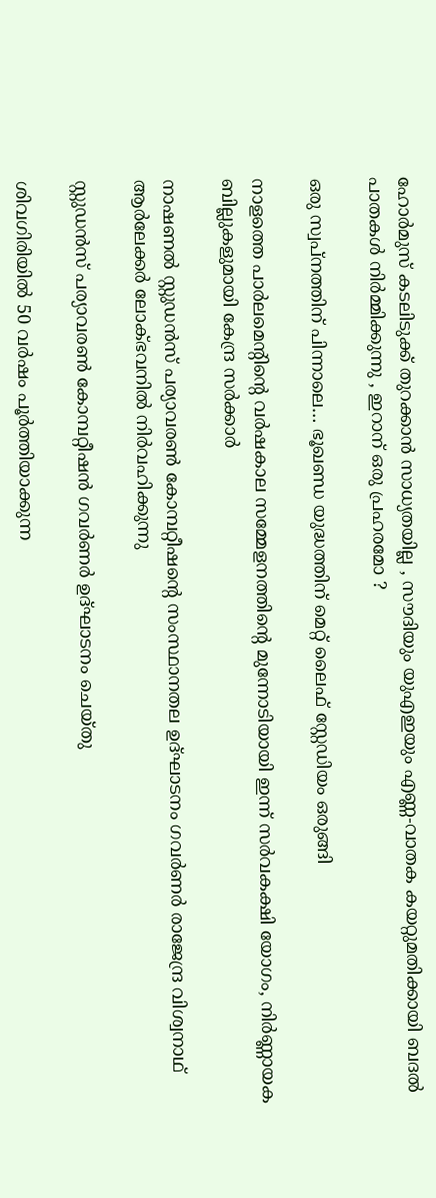ഹോർമുസ് കടലിടുക്ക് തുറക്കാൻ സാധ്യതയില്ല , സൗദിയും യുഎഇയും എണ്ണ-വാതക കയറ്റുമതിക്കായി ബദൽ പാതകൾ നിർമ്മിക്കുന്നു , ഇറാന് ഒരു പ്രഹരമോ ?

ഒരു സ്വപ്‌നത്തിന് പിന്നാലെ… ഭൂഖണ്ഡ യുദ്ധത്തിന് മെറ്റ് ലൈഫ് സ്റ്റേഡിയം ഒരുങ്ങി

നാളത്തെ പാർലമെന്റിന്റെ വർഷകാല സമ്മേളനത്തിന്റെ മുന്നോടിയായി ഇന്ന് സർവകക്ഷി യോഗം, നിർണ്ണായക ബില്ലുകളുമായി കേന്ദ്ര സർക്കാർ

നാഷണല്‍ സ്റ്റുഡന്‍സ് പര്യാവരണ്‍ കോമ്പറ്റീഷന്റെ സംസ്ഥാനതല ഉദ്ഘാടനം ഗവര്‍ണര്‍ രാജേന്ദ്ര വിശ്വനാഥ് ആര്‍ലേക്കര്‍ ലോക്ഭവനില്‍ നിര്‍വഹിക്കുന്നു

സ്റ്റുഡന്‍സ് പര്യാവരണ്‍ കോമ്പറ്റീഷന്‍ ഗവര്‍ണര്‍ ഉദ്ഘാടനം ചെയ്തു

ശിവഗിരിയില്‍ 50 വര്‍ഷം പൂര്‍ത്തിയാക്കുന്ന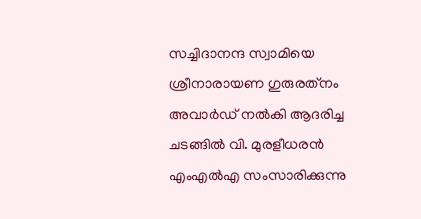സച്ചിദാനന്ദ സ്വാമിയെ ശ്രീനാരായണ ഗുരുരത്‌നം അവാര്‍ഡ് നല്‍കി ആദരിച്ച ചടങ്ങില്‍ വി. മുരളീധരന്‍ എംഎല്‍എ സംസാരിക്കുന്നു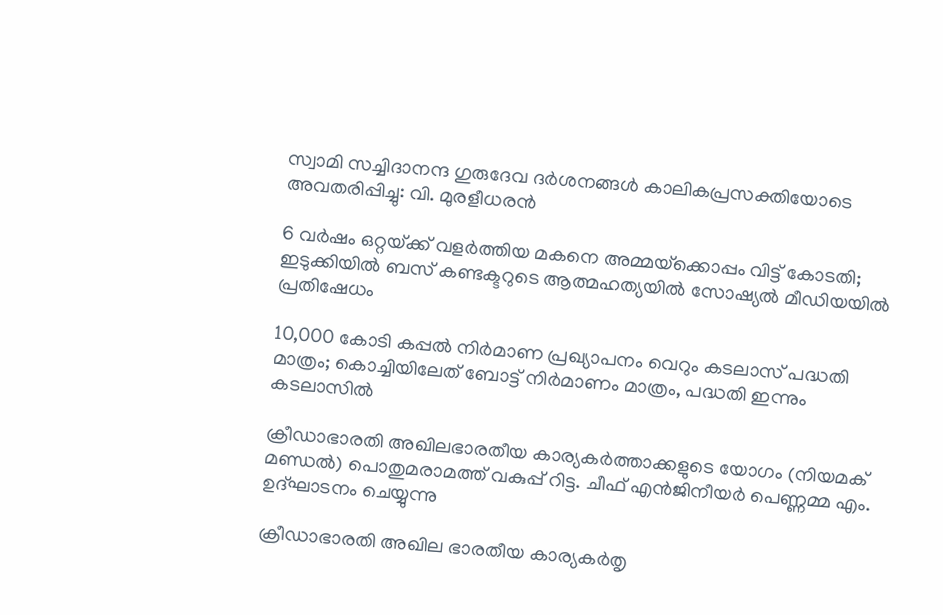സ്വാമി സച്ചിദാനന്ദ ഗുരുദേവ ദര്‍ശനങ്ങള്‍ കാലികപ്രസക്തിയോടെ അവതരിപ്പിച്ചു: വി. മുരളീധരന്‍

6 വർഷം ഒറ്റയ്‌ക്ക് വളർത്തിയ മകനെ അമ്മയ്‌ക്കൊപ്പം വിട്ട് കോടതി; ഇടുക്കിയിൽ ബസ് കണ്ടക്ടറുടെ ആത്മഹത്യയിൽ സോഷ്യൽ മീഡിയയിൽ പ്രതിഷേധം

10,000 കോടി കപ്പല്‍ നിര്‍മാണ പ്രഖ്യാപനം വെറും കടലാസ് പദ്ധതി മാത്രം; കൊച്ചിയിലേത് ബോട്ട് നിര്‍മാണം മാത്രം, പദ്ധതി ഇന്നും കടലാസില്‍

ക്രീഡാഭാരതി അഖിലഭാരതീയ കാര്യകര്‍ത്താക്കളുടെ യോഗം (നിയമക് മണ്ഡല്‍) പൊതുമരാമത്ത് വകുപ്പ് റിട്ട. ചീഫ് എന്‍ജിനീയര്‍ പെണ്ണമ്മ എം. ഉദ്ഘാടനം ചെയ്യുന്നു

ക്രീഡാഭാരതി അഖില ഭാരതീയ കാര്യകര്‍തൃ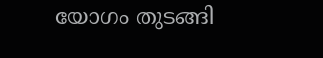യോഗം തുടങ്ങി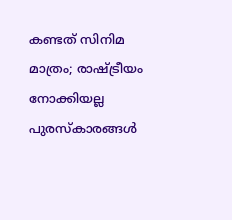കണ്ടത് സിനിമ മാത്രം; രാഷ്‌ട്രീയം നോക്കിയല്ല പുരസ്‌കാരങ്ങള്‍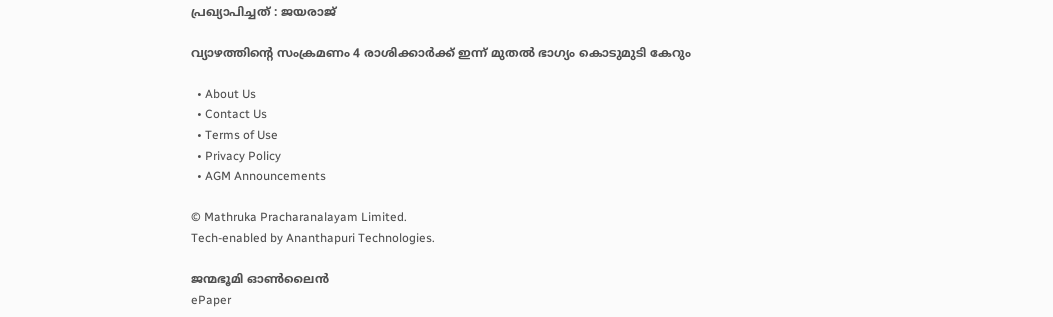പ്രഖ്യാപിച്ചത് : ജയരാജ്

വ്യാഴത്തിന്റെ സംക്രമണം 4 രാശിക്കാർക്ക് ഇന്ന് മുതൽ ഭാഗ്യം കൊടുമുടി കേറും

  • About Us
  • Contact Us
  • Terms of Use
  • Privacy Policy
  • AGM Announcements

© Mathruka Pracharanalayam Limited.
Tech-enabled by Ananthapuri Technologies.

ജന്മഭൂമി ഓണ്‍ലൈന്‍
ePaper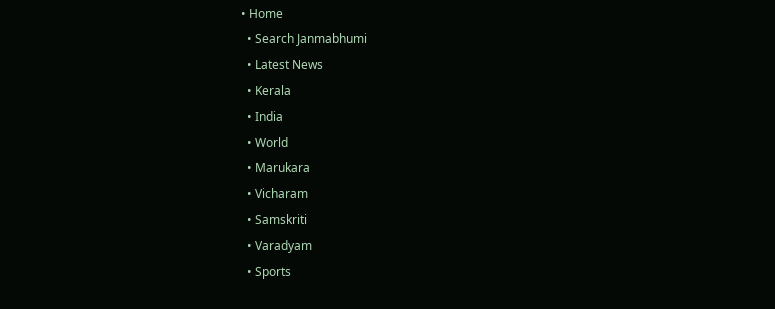• Home
  • Search Janmabhumi
  • Latest News
  • Kerala
  • India
  • World
  • Marukara
  • Vicharam
  • Samskriti
  • Varadyam
  • Sports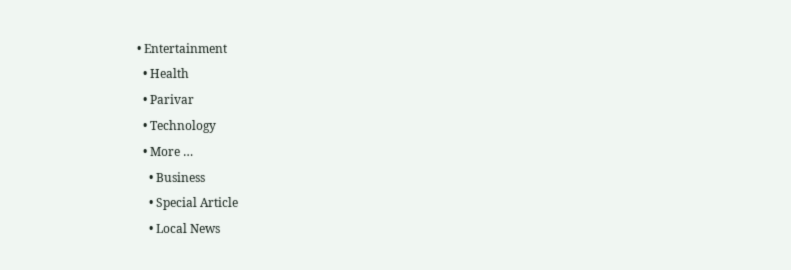• Entertainment
  • Health
  • Parivar
  • Technology
  • More …
    • Business
    • Special Article
    • Local News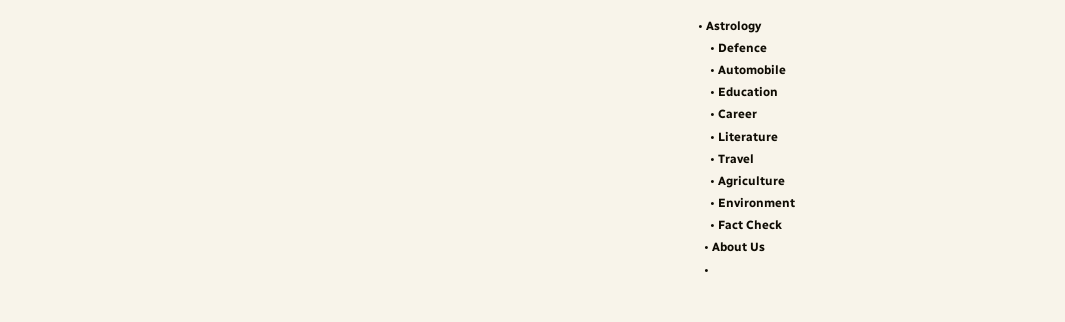• Astrology
    • Defence
    • Automobile
    • Education
    • Career
    • Literature
    • Travel
    • Agriculture
    • Environment
    • Fact Check
  • About Us
  •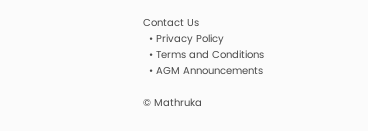Contact Us
  • Privacy Policy
  • Terms and Conditions
  • AGM Announcements

© Mathruka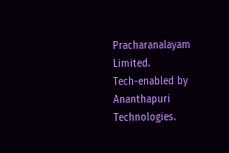Pracharanalayam Limited.
Tech-enabled by Ananthapuri Technologies.